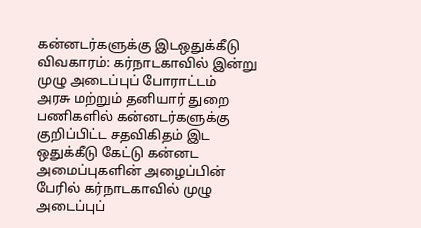கன்னடர்களுக்கு இடஒதுக்கீடு விவகாரம்: கர்நாடகாவில் இன்று முழு அடைப்புப் போராட்டம்
அரசு மற்றும் தனியார் துறை பணிகளில் கன்னடர்களுக்கு குறிப்பிட்ட சதவிகிதம் இட ஒதுக்கீடு கேட்டு கன்னட அமைப்புகளின் அழைப்பின் பேரில் கர்நாடகாவில் முழு அடைப்புப்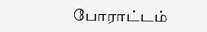போராட்டம்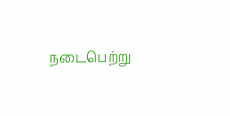நடைபெற்று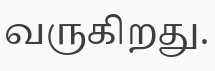வருகிறது.